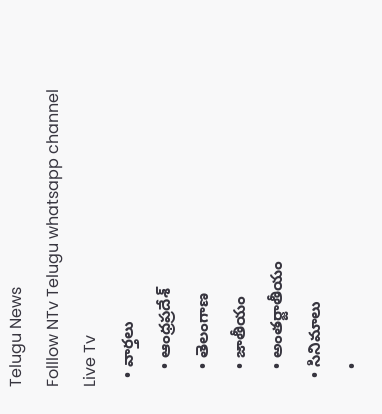Telugu News
Folllow NTv Telugu whatsapp channel Live Tv
  • వార్తలు
    • ఆంధ్రప్రదేశ్
    • తెలంగాణ
    • జాతీయం
    • అంతర్జాతీయం
  • సినిమాలు
    •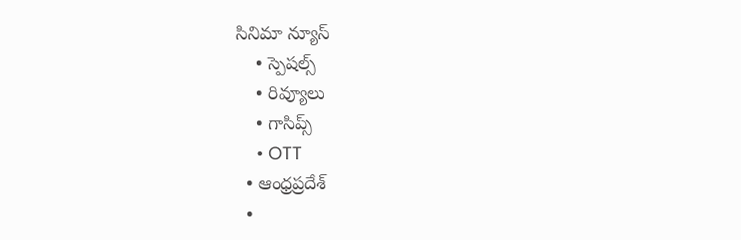సినిమా న్యూస్
    • స్పెషల్స్
    • రివ్యూలు
    • గాసిప్స్
    • OTT
  • ఆంధ్రప్రదేశ్
  •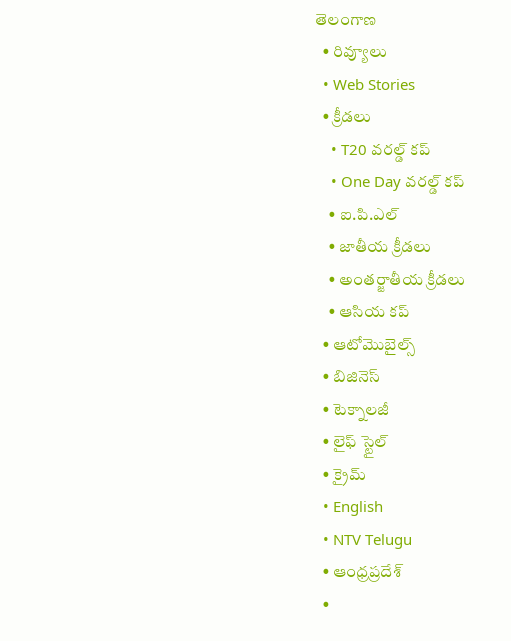తెలంగాణ
  • రివ్యూలు
  • Web Stories
  • క్రీడలు
    • T20 వరల్డ్ కప్
    • One Day వరల్డ్ కప్
    • ఐ.పి.ఎల్
    • జాతీయ క్రీడలు
    • అంతర్జాతీయ క్రీడలు
    • ఆసియ కప్
  • ఆటోమొబైల్స్
  • బిజినెస్‌
  • టెక్నాలజీ
  • లైఫ్ స్టైల్
  • క్రైమ్
  • English
  • NTV Telugu
  • ఆంధ్రప్రదేశ్
  •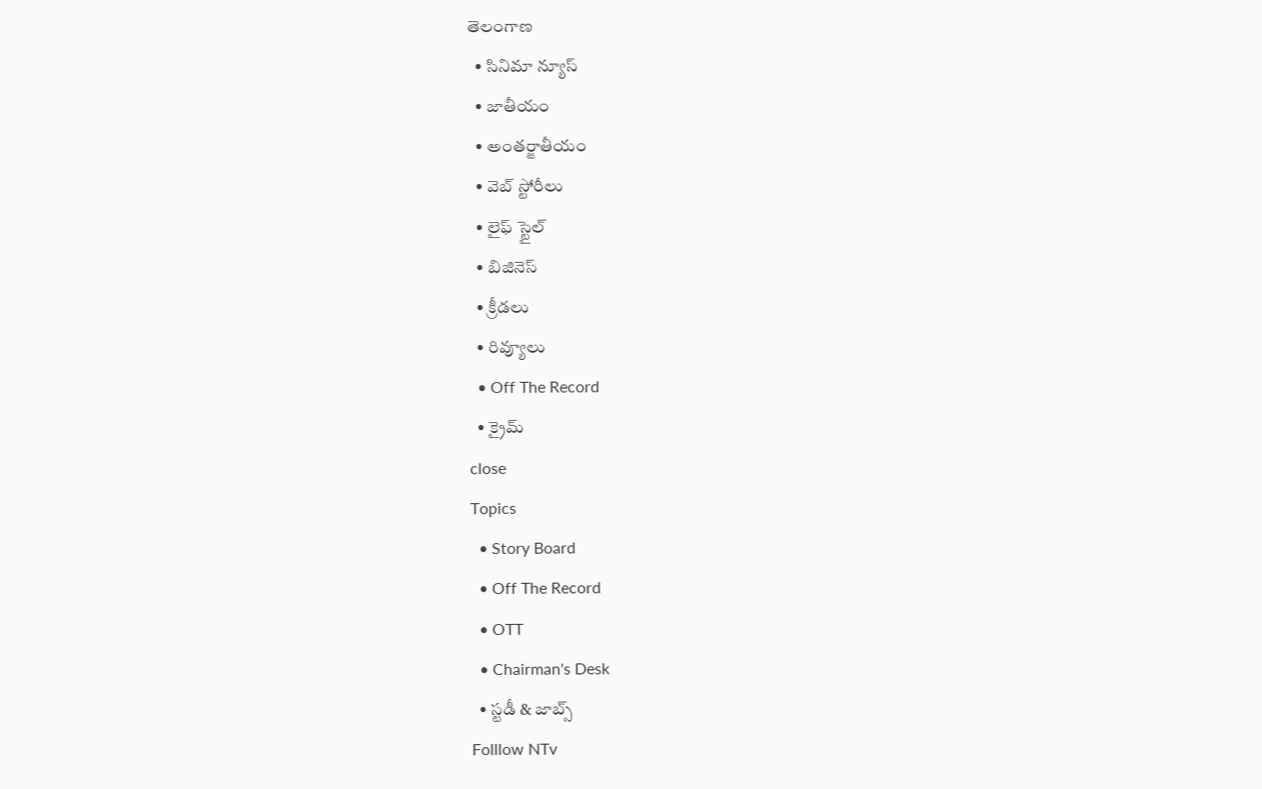తెలంగాణ
  • సినిమా న్యూస్
  • జాతీయం
  • అంతర్జాతీయం
  • వెబ్ స్టోరీలు
  • లైఫ్ స్టైల్
  • బిజినెస్‌
  • క్రీడలు
  • రివ్యూలు
  • Off The Record
  • క్రైమ్
close
Topics
  • Story Board
  • Off The Record
  • OTT
  • Chairman's Desk
  • స్టడీ & జాబ్స్
Folllow NTv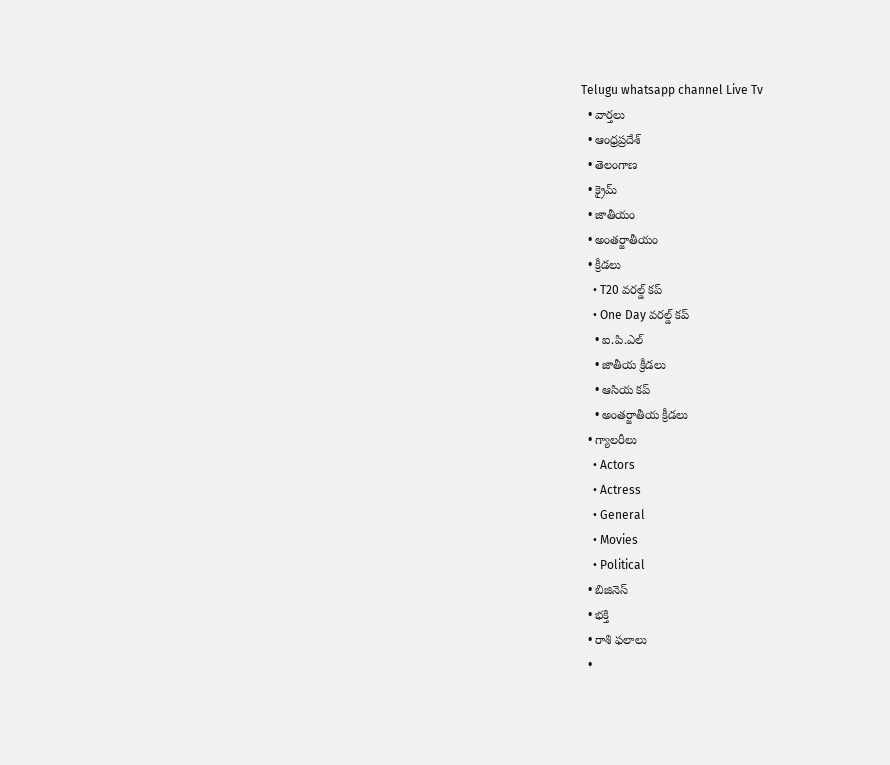Telugu whatsapp channel Live Tv
  • వార్తలు
  • ఆంధ్రప్రదేశ్
  • తెలంగాణ
  • క్రైమ్
  • జాతీయం
  • అంతర్జాతీయం
  • క్రీడలు
    • T20 వరల్డ్ కప్
    • One Day వరల్డ్ కప్
    • ఐ.పి.ఎల్
    • జాతీయ క్రీడలు
    • ఆసియ కప్
    • అంతర్జాతీయ క్రీడలు
  • గ్యాలరీలు
    • Actors
    • Actress
    • General
    • Movies
    • Political
  • బిజినెస్‌
  • భక్తి
  • రాశి ఫలాలు
  •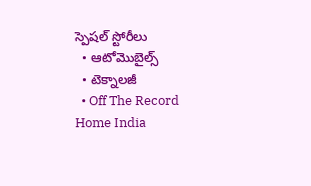స్పెషల్‌ స్టోరీలు
  • ఆటోమొబైల్స్
  • టెక్నాలజీ
  • Off The Record
Home India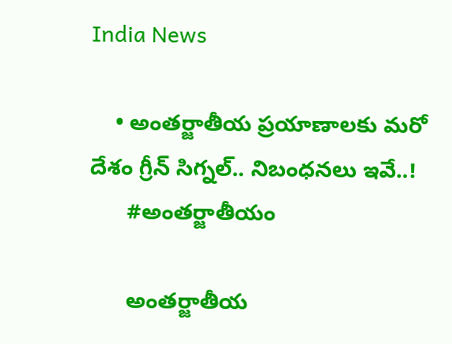India News

    • అంతర్జాతీయ ప్రయాణాలకు మరో దేశం గ్రీన్‌ సిగ్నల్.. నిబంధనలు ఇవే..!
      #అంతర్జాతీయం

      అంతర్జాతీయ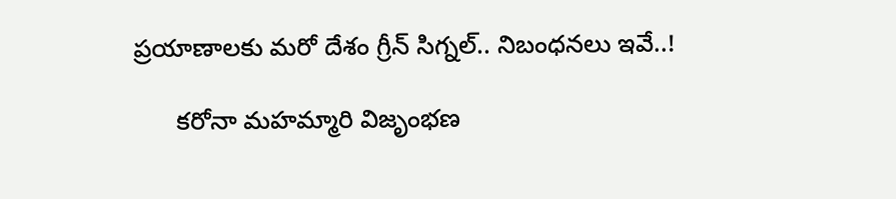ప్రయాణాలకు మరో దేశం గ్రీన్‌ సిగ్నల్.. నిబంధనలు ఇవే..!

      కరోనా మహమ్మారి విజృంభణ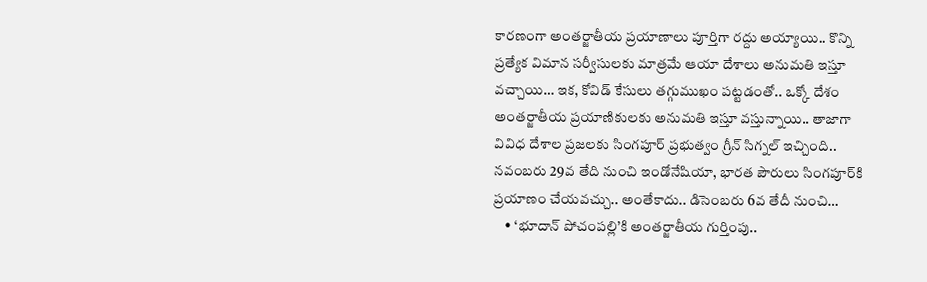కారణంగా అంతర్జాతీయ ప్రయాణాలు పూర్తిగా రద్దు అయ్యాయి.. కొన్ని ప్రత్యేక విమాన సర్వీసులకు మాత్రమే ఆయా దేశాలు అనుమతి ఇస్తూ వచ్చాయి… ఇక, కోవిడ్‌ కేసులు తగ్గుముఖం పట్టడంతో.. ఒక్కో దేశం అంతర్జాతీయ ప్రయాణికులకు అనుమతి ఇస్తూ వస్తున్నాయి.. తాజాగా వివిధ దేశాల ప్రజలకు సింగపూర్‌ ప్రభుత్వం గ్రీన్‌ సిగ్నల్‌ ఇచ్చింది.. నవంబరు 29వ తేది నుంచి ఇండోనేషియా, భారత పౌరులు సింగపూర్‌కి ప్రయాణం చేయవచ్చు.. అంతేకాదు.. డిసెంబరు 6వ తేదీ నుంచి…
    • ‘భూదాన్ పోచంప‌ల్లి’కి అంతర్జాతీయ గుర్తింపు..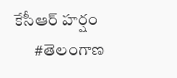కేసీఆర్‌ హర్షం
      #తెలంగాణ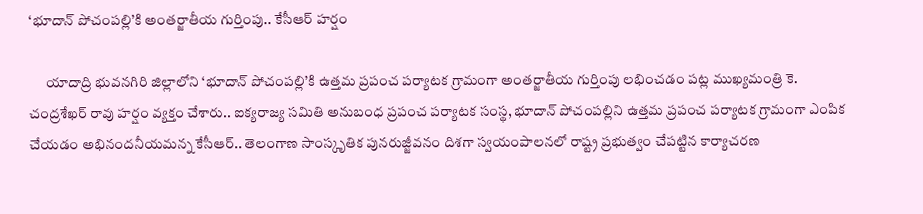‘భూదాన్ పోచంప‌ల్లి’కి అంతర్జాతీయ గుర్తింపు.. కేసీఆర్‌ హర్షం

      యాదాద్రి భువ‌న‌గిరి జిల్లాలోని ‘భూదాన్ పోచంప‌ల్లి’కి ఉత్తమ ప్రపంచ ప‌ర్యాట‌క గ్రామంగా అంత‌ర్జాతీయ గుర్తింపు ల‌భించడం పట్ల ముఖ్యమంత్రి కె. చంద్రశేఖర్ రావు హర్షం వ్యక్తం చేశారు.. ఐక్యరాజ్య స‌మితి అనుబంధ ప్రపంచ ప‌ర్యాట‌క సంస్థ, భూదాన్ పోచంప‌ల్లిని ఉత్తమ ప్రపంచ ప‌ర్యాట‌క గ్రామంగా ఎంపిక చేయడం అభినందనీయమన్న కేసీఆర్.. తెలంగాణ సాంస్కృతిక పునరుజ్జీవనం దిశగా స్వయంపాలనలో రాష్ట్ర ప్రభుత్వం చేపట్టిన కార్యాచరణ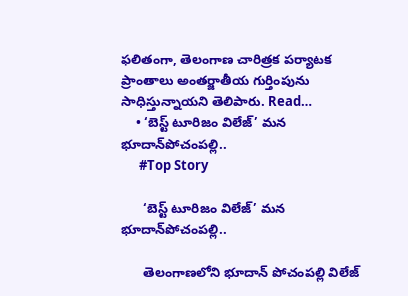ఫలితంగా, తెలంగాణ చారిత్రక పర్యాటక ప్రాంతాలు అంతర్జాతీయ గుర్తింపును సాధిస్తున్నాయని తెలిపారు. Read…
    • ‘బెస్ట్‌ టూరిజం విలేజ్‌’ మన భూదాన్‌పోచంపల్లి..
      #Top Story

      ‘బెస్ట్‌ టూరిజం విలేజ్‌’ మన భూదాన్‌పోచంపల్లి..

      తెలంగాణలోని భూదాన్‌ పోచంపల్లి విలేజ్‌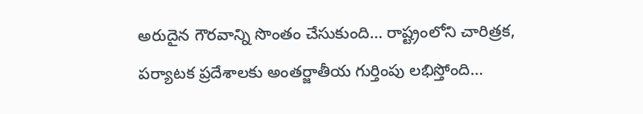అరుదైన గౌరవాన్ని సొంతం చేసుకుంది… రాష్ట్రంలోని చారిత్రక, పర్యాటక ప్రదేశాలకు అంతర్జాతీయ గుర్తింపు లభిస్తోంది…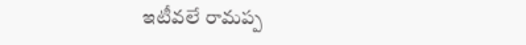ఇటీవలే రామప్ప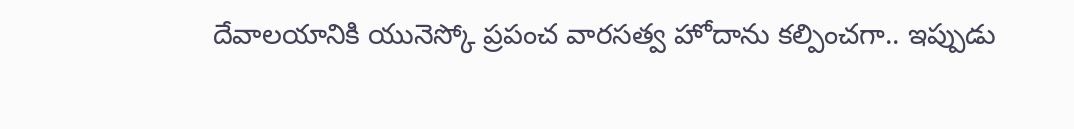దేవాలయానికి యునెస్కో ప్రపంచ వారసత్వ హోదాను కల్పించగా.. ఇప్పుడు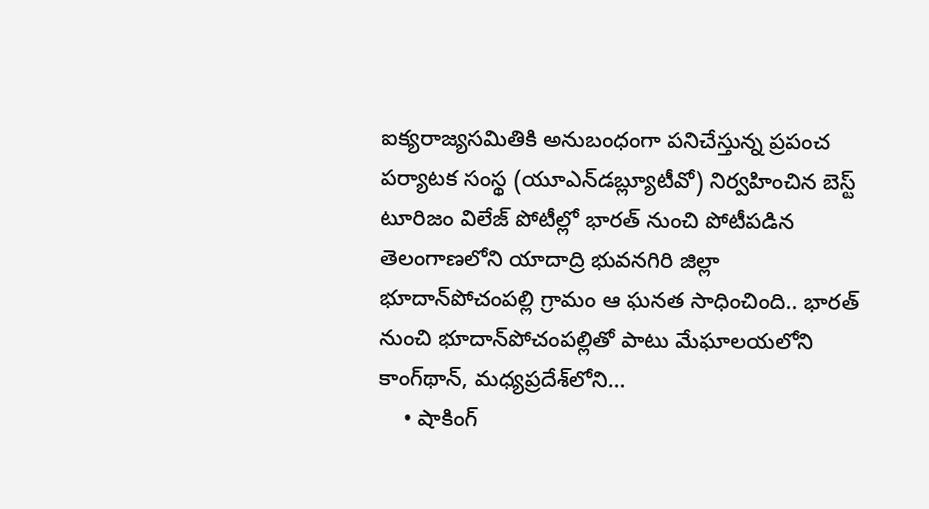ఐక్యరాజ్యసమితికి అనుబంధంగా పనిచేస్తున్న ప్రపంచ పర్యాటక సంస్థ (యూఎన్‌డబ్ల్యూటీవో) నిర్వహించిన బెస్ట్‌ టూరిజం విలేజ్‌ పోటీల్లో భారత్‌ నుంచి పోటీపడిన తెలంగాణలోని యాదాద్రి భువనగిరి జిల్లా భూదాన్‌పోచంపల్లి గ్రామం ఆ ఘనత సాధించింది.. భారత్‌ నుంచి భూదాన్‌పోచంపల్లితో పాటు మేఘాలయలోని కాంగ్‌థాన్, మధ్యప్రదేశ్‌లోని…
    • షాకింగ్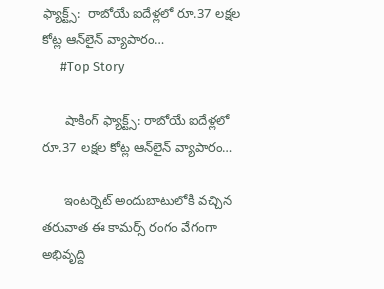ఫ్యాక్ట్స్‌:  రాబోయే ఐదేళ్ల‌లో రూ.37 ల‌క్ష‌ల కోట్ల ఆన్‌లైన్ వ్యాపారం…
      #Top Story

      షాకింగ్ ఫ్యాక్ట్స్‌: రాబోయే ఐదేళ్ల‌లో రూ.37 ల‌క్ష‌ల కోట్ల ఆన్‌లైన్ వ్యాపారం…

      ఇంటర్నెట్ అందుబాటులోకి వ‌చ్చిన త‌రువాత ఈ కామ‌ర్స్ రంగం వేగంగా అభివృద్ది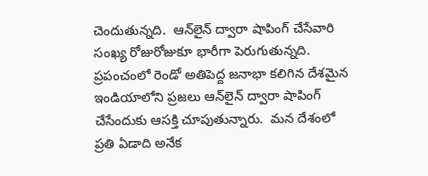చెందుతున్న‌ది.  ఆన్‌లైన్ ద్వారా షాపింగ్ చేసేవారి సంఖ్య రోజురోజుకూ భారీగా పెరుగుతున్న‌ది.  ప్ర‌పంచంలో రెండో అతిపెద్ద జ‌నాభా క‌లిగిన దేశ‌మైన ఇండియాలోని ప్ర‌జ‌లు ఆన్‌లైన్ ద్వారా షాపింగ్ చేసేందుకు ఆస‌క్తి చూపుతున్నారు.  మ‌న దేశంలో ప్ర‌తి ఏడాది అనేక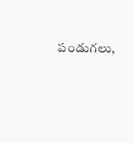పండుగ‌లు,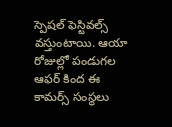స్పెష‌ల్ ఫెస్టివ‌ల్స్ వ‌స్తుంటాయి. ఆయా రోజుల్లో పండుగ‌ల ఆఫ‌ర్ కింద ఈ కామ‌ర్స్ సంస్థ‌లు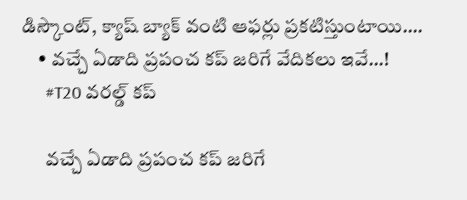డిస్కౌంట్‌, క్యాష్ బ్యాక్ వంటి ఆఫ‌ర్లు ప్ర‌క‌టిస్తుంటాయి.…
    • వచ్చే ఏడాది ప్రపంచ కప్ జరిగే వేదికలు ఇవే…!
      #T20 వరల్డ్ కప్

      వచ్చే ఏడాది ప్రపంచ కప్ జరిగే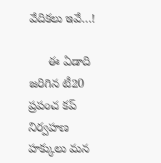వేదికలు ఇవే…!

      ఈ ఏడాది జరిగిన టీ20 ప్రపంచ కప్ నిర్వహణ హక్కులు మన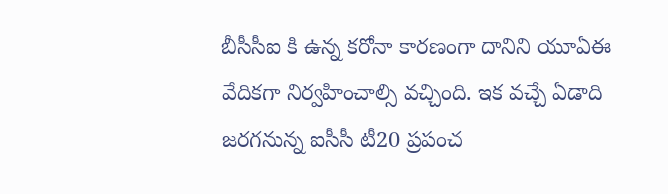బీసీసీఐ కి ఉన్న కరోనా కారణంగా దానిని యూఏఈ వేదికగా నిర్వహించాల్సి వచ్చింది. ఇక వచ్చే ఏడాది జరగనున్న ఐసీసీ టీ20 ప్రపంచ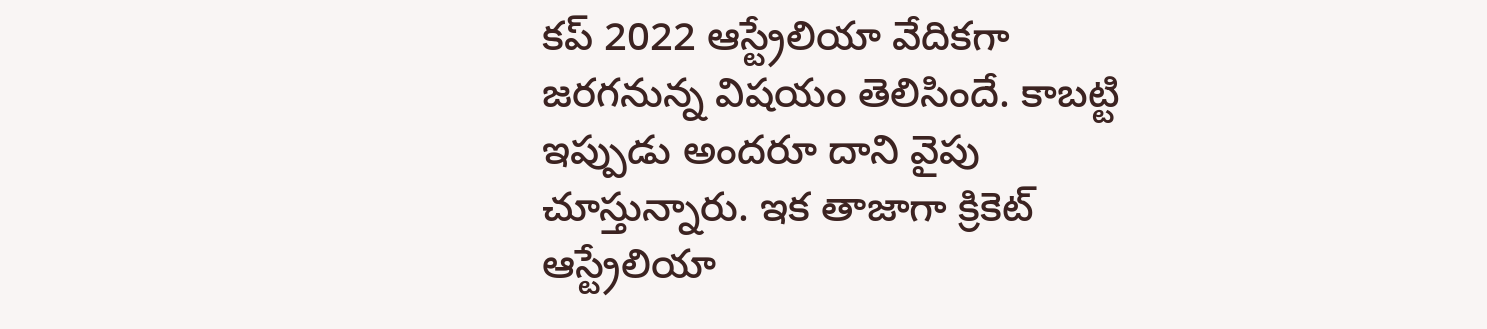కప్ 2022 ఆస్ట్రేలియా వేదికగా జరగనున్న విషయం తెలిసిందే. కాబట్టి ఇప్పుడు అందరూ దాని వైపు చూస్తున్నారు. ఇక తాజాగా క్రికెట్ ఆస్ట్రేలియా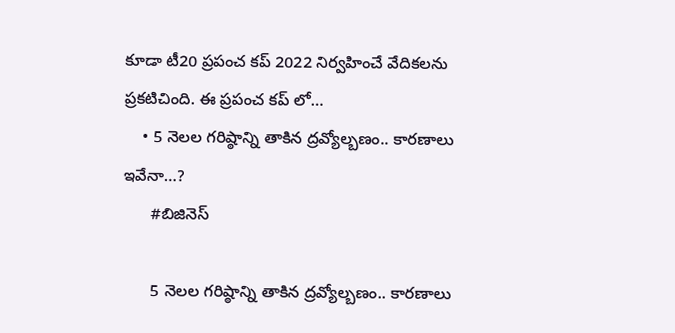కూడా టీ20 ప్రపంచ కప్ 2022 నిర్వహించే వేదికలను ప్రకటిచింది. ఈ ప్రపంచ కప్ లో…
    • 5 నెల‌ల గ‌రిష్ఠాన్ని తాకిన ద్రవ్యోల్బణం.. కారణాలు ఇవేనా…?
      #బిజినెస్‌

      5 నెల‌ల గ‌రిష్ఠాన్ని తాకిన ద్రవ్యోల్బణం.. కారణాలు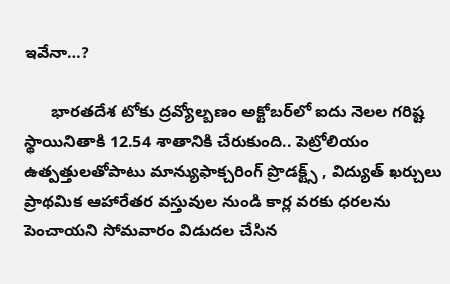ఇవేనా…?

      భారతదేశ టోకు ద్రవ్యోల్బణం అక్టోబర్‌లో ఐదు నెలల గరిష్ట స్థాయినితాకి 12.54 శాతానికి చేరుకుంది.. పెట్రోలియం ఉత్పత్తుల‌తోపాటు మాన్యుఫాక్చరింగ్ ప్రొడ‌క్ట్స్ , విద్యుత్ ఖర్చులు ప్రాథమిక ఆహారేతర వస్తువుల నుండి కార్ల వరకు ధరలను పెంచాయని సోమవారం విడుదల చేసిన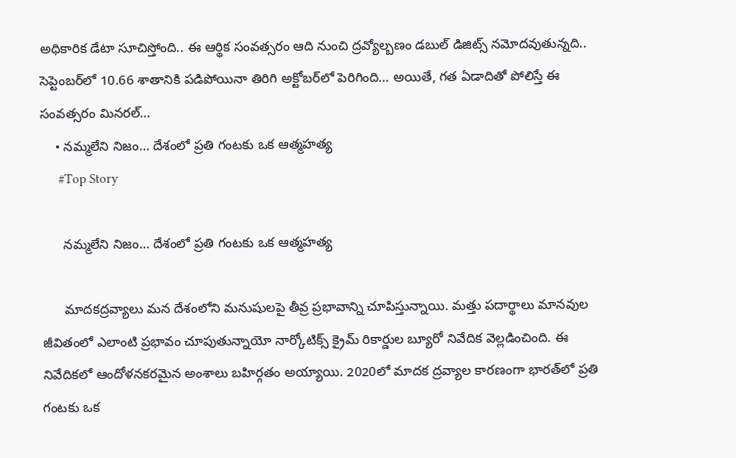అధికారిక డేటా సూచిస్తోంది.. ఈ ఆర్థిక సంవ‌త్సరం ఆది నుంచి ద్రవ్యోల్బణం డ‌బుల్ డిజిట్స్ న‌మోద‌వుతున్నది.. సెప్టెంబ‌ర్‌లో 10.66 శాతానికి ప‌డిపోయినా తిరిగి అక్టోబ‌ర్‌లో పెరిగింది… అయితే, గత ఏడాదితో పోలిస్తే ఈ సంవత్సరం మినరల్‌…
    • నమ్మలేని నిజం… దేశంలో ప్రతి గంటకు ఒక ఆత్మహత్య
      #Top Story

      నమ్మలేని నిజం… దేశంలో ప్రతి గంటకు ఒక ఆత్మహత్య

      మాదకద్రవ్యాలు మన దేశంలోని మనుషులపై తీవ్ర ప్రభావాన్ని చూపిస్తున్నాయి. మత్తు పదార్థాలు మానవుల జీవితంలో ఎలాంటి ప్రభావం చూపుతున్నాయో నార్కోటిక్స్ క్రైమ్ రికార్డుల బ్యూరో నివేదిక వెల్లడించింది. ఈ నివేదికలో ఆందోళనకరమైన అంశాలు బహిర్గతం అయ్యాయి. 2020లో మాదక ద్రవ్యాల కారణంగా భారత్‌లో ప్రతి గంటకు ఒక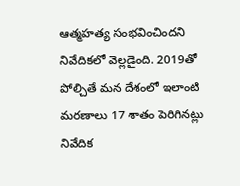ఆత్మహత్య సంభవించిందని నివేదికలో వెల్లడైంది. 2019తో పోల్చితే మన దేశంలో ఇలాంటి మరణాలు 17 శాతం పెరిగినట్లు నివేదిక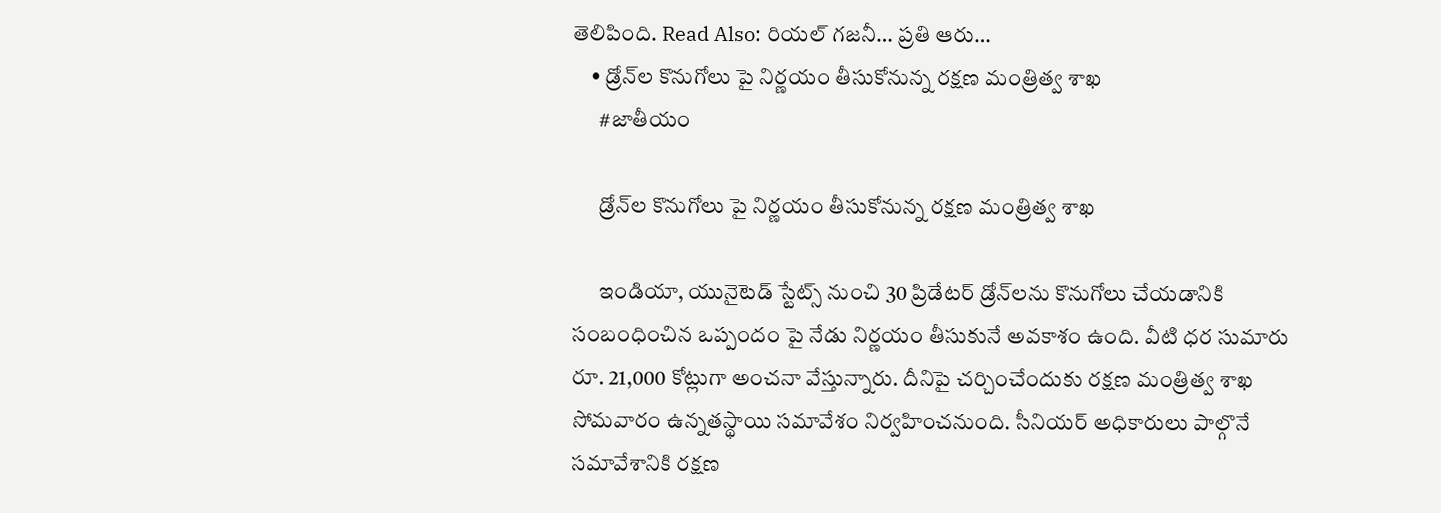తెలిపింది. Read Also: రియ‌ల్ గ‌జ‌నీ… ప్ర‌తి ఆరు…
    • డ్రోన్‌ల కొనుగోలు పై నిర్ణయం తీసుకోనున్న రక్షణ మంత్రిత్వ శాఖ
      #జాతీయం

      డ్రోన్‌ల కొనుగోలు పై నిర్ణయం తీసుకోనున్న రక్షణ మంత్రిత్వ శాఖ

      ఇండియా, యునైటెడ్ స్టేట్స్ నుంచి 30 ప్రిడేటర్ డ్రోన్‌లను కొనుగోలు చేయడానికి సంబంధించిన ఒప్పందం పై నేడు నిర్ణయం తీసుకునే అవకాశం ఉంది. వీటి ధర సుమారు రూ. 21,000 కోట్లుగా అంచనా వేస్తున్నారు. దీనిపై చర్చించేందుకు రక్షణ మంత్రిత్వ శాఖ సోమవారం ఉన్నతస్థాయి సమావేశం నిర్వహించనుంది. సీనియర్ అధికారులు పాల్గొనే సమావేశానికి రక్షణ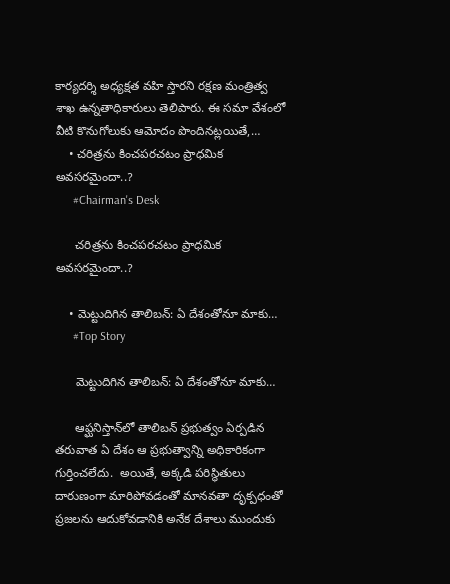కార్యదర్శి అధ్యక్షత వహి స్తారని రక్షణ మంత్రిత్వ శాఖ ఉన్నతాధికారులు తెలిపారు. ఈ సమా వేశంలో వీటి కొనుగోలుకు ఆమోదం పొందినట్లయితే,…
    • చరిత్రను కించపరచటం ప్రాధమిక అవసరమైందా..?
      #Chairman's Desk

      చరిత్రను కించపరచటం ప్రాధమిక అవసరమైందా..?

    • మెట్టుదిగిన తాలిబ‌న్‌: ఏ దేశంతోనూ మాకు…
      #Top Story

      మెట్టుదిగిన తాలిబ‌న్‌: ఏ దేశంతోనూ మాకు…

      ఆఫ్ఘ‌నిస్తాన్‌లో తాలిబ‌న్ ప్ర‌భుత్వం ఏర్ప‌డిన త‌రువాత ఏ దేశం ఆ ప్ర‌భుత్వాన్ని అధికారికంగా గుర్తించ‌లేదు.  అయితే, అక్క‌డి ప‌రిస్థితులు దారుణంగా మారిపోవ‌డంతో మాన‌వ‌తా దృక్ప‌ధంతో ప్ర‌జ‌ల‌ను ఆదుకోవ‌డానికి అనేక దేశాలు ముందుకు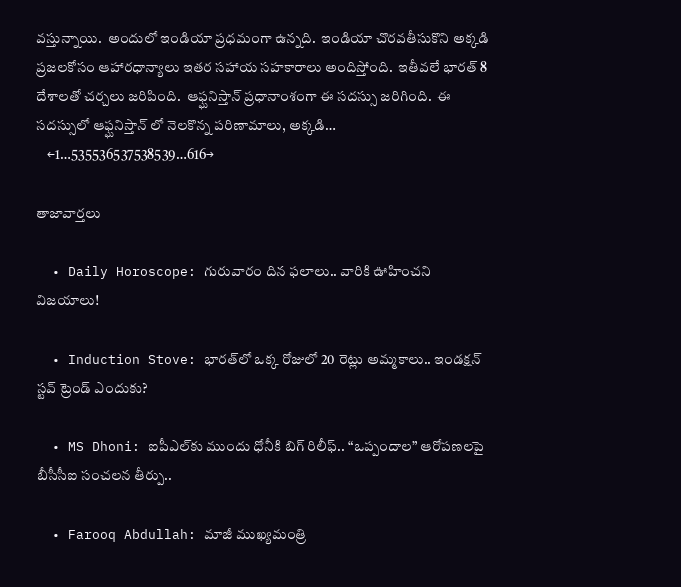వ‌స్తున్నాయి.  అందులో ఇండియా ప్ర‌ధమంగా ఉన్న‌ది.  ఇండియా చొర‌వ‌తీసుకొని అక్క‌డి ప్ర‌జ‌ల‌కోసం ఆహార‌ధాన్యాలు ఇత‌ర స‌హాయ స‌హ‌కారాలు అందిస్తోంది.  ఇతీవ‌లే భార‌త్ 8 దేశాల‌తో చ‌ర్చ‌లు జ‌రిపింది.  ఆఫ్ఘ‌నిస్తాన్ ప్ర‌ధానాంశంగా ఈ స‌ద‌స్సు జ‌రిగింది.  ఈ స‌ద‌స్సులో ఆఫ్ఘ‌నిస్తాన్ లో నెల‌కొన్న ప‌రిణామాలు, అక్క‌డి…
    ←1…535536537538539…616→

తాజావార్తలు

  • Daily Horoscope: గురువారం దిన ఫలాలు.. వారికి ఊహించని విజయాలు!

  • Induction Stove: భారత్‌లో ఒక్క రోజులో 20 రెట్లు అమ్మకాలు.. ఇండక్షన్ స్టవ్ ట్రెండ్ ఎందుకు?

  • MS Dhoni: ఐపీఎల్‌కు ముందు ధోనీకి బిగ్ రిలీఫ్.. “ఒప్పందాల” ఆరోపణలపై బీసీసీఐ సంచలన తీర్పు..

  • Farooq Abdullah: మాజీ ముఖ్యమంత్రి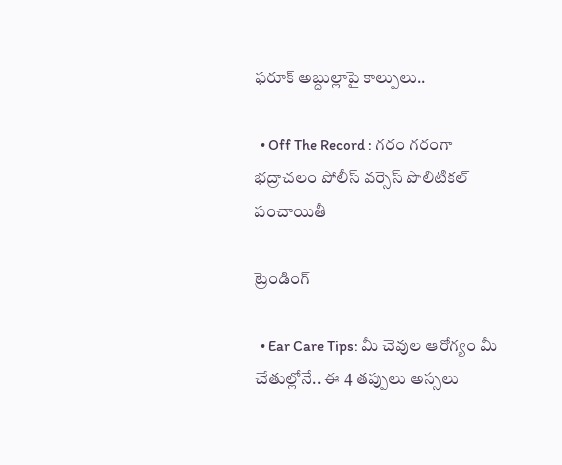ఫరూక్ అబ్దుల్లాపై కాల్పులు..

  • Off The Record : గరం గరంగా భద్రాచలం పోలీస్ వర్సెస్ పొలిటికల్ పంచాయితీ

ట్రెండింగ్‌

  • Ear Care Tips: మీ చెవుల ఆరోగ్యం మీ చేతుల్లోనే.. ఈ 4 తప్పులు అస్సలు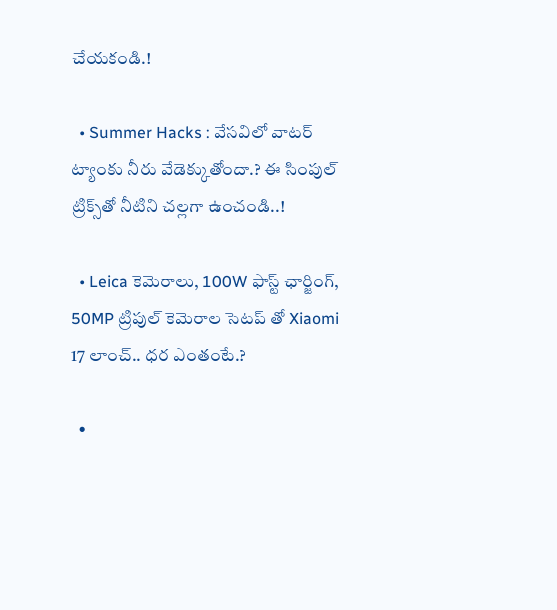చేయకండి.!

  • Summer Hacks : వేసవిలో వాటర్ ట్యాంకు నీరు వేడెక్కుతోందా.? ఈ సింపుల్ ట్రిక్స్‌తో నీటిని చల్లగా ఉంచండి..!

  • Leica కెమెరాలు, 100W ఫాస్ట్ ఛార్జింగ్‌, 50MP ట్రిపుల్ కెమెరాల సెటప్ తో Xiaomi 17 లాంచ్.. ధర ఎంతంటే.?

  •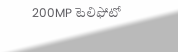200MP టెలిఫోటో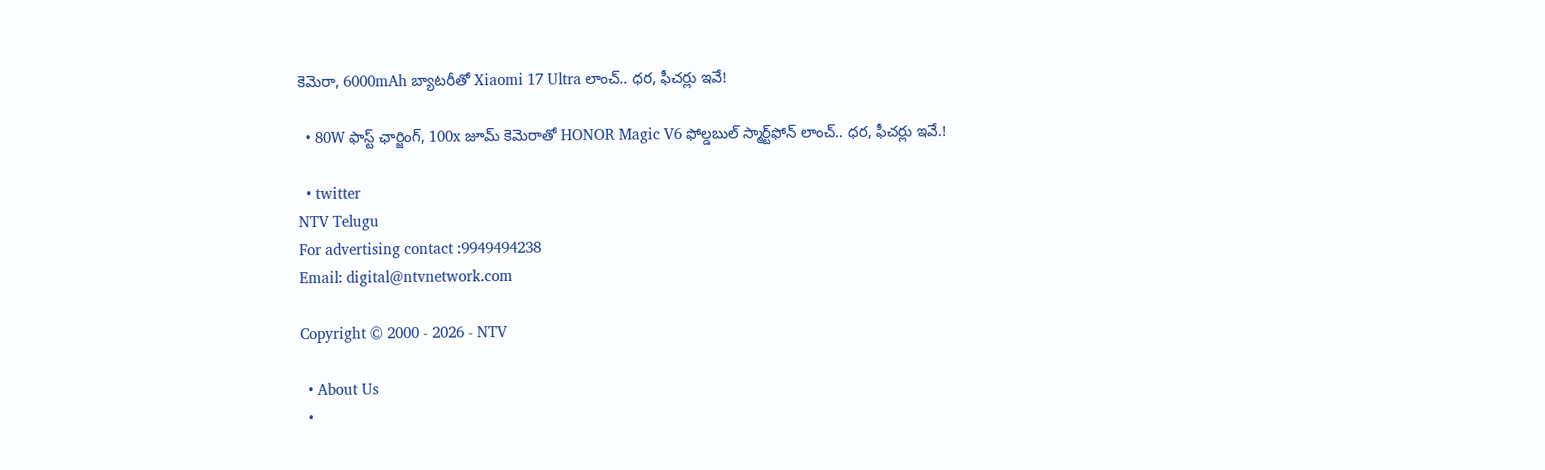కెమెరా, 6000mAh బ్యాటరీతో Xiaomi 17 Ultra లాంచ్.. ధర, ఫీచర్లు ఇవే!

  • 80W ఫాస్ట్ ఛార్జింగ్, 100x జూమ్ కెమెరాతో HONOR Magic V6 ఫోల్డబుల్ స్మార్ట్‌ఫోన్‌ లాంచ్.. ధర, ఫీచర్లు ఇవే.!

  • twitter
NTV Telugu
For advertising contact :9949494238
Email: digital@ntvnetwork.com

Copyright © 2000 - 2026 - NTV

  • About Us
  •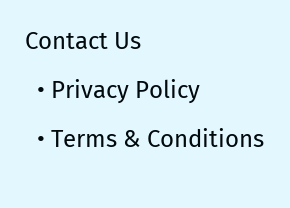Contact Us
  • Privacy Policy
  • Terms & Conditions